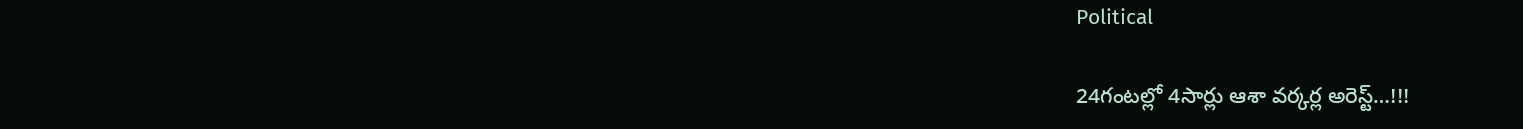Political

24గంటల్లో 4సార్లు ఆశా వర్కర్ల అరెస్ట్…!!!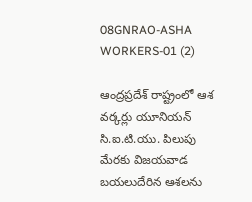08GNRAO-ASHA WORKERS-01 (2)

ఆంద్రప్రదేశ్‌ రాష్ట్రంలో ఆశ వర్కర్లు యూనియన్ సి.ఐ.టి.యు. పిలుపు మేరకు విజయవాడ బయలుదేరిన ఆశలను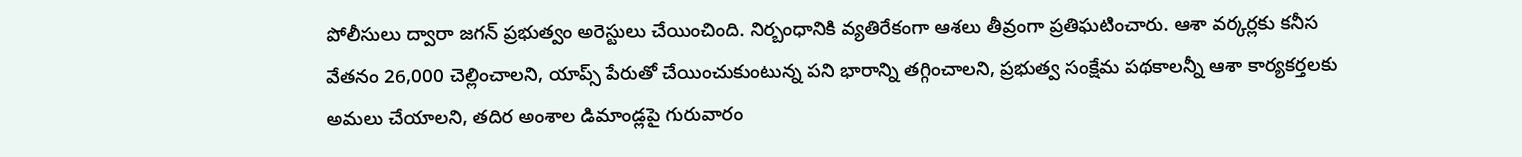పోలీసులు ద్వారా జగన్ ప్రభుత్వం అరెస్టులు చేయించింది. నిర్బంధానికి వ్యతిరేకంగా ఆశలు తీవ్రంగా ప్రతిఘటించారు. ఆశా వర్కర్లకు కనీస వేతనం 26,000 చెల్లించాలని, యాప్స్ పేరుతో చేయించుకుంటున్న పని భారాన్ని తగ్గించాలని, ప్రభుత్వ సంక్షేమ పథకాలన్నీ ఆశా కార్యకర్తలకు అమలు చేయాలని, తదిర అంశాల డిమాండ్లపై గురువారం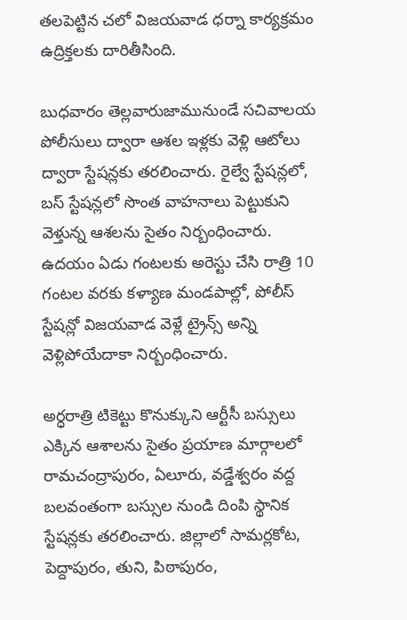తలపెట్టిన చలో విజయవాడ ధర్నా కార్యక్రమం ఉద్రిక్తలకు దారితీసింది.

బుధవారం తెల్లవారుజామునుండే సచివాలయ పోలీసులు ద్వారా ఆశల ఇళ్లకు వెళ్లి ఆటోలు ద్వారా స్టేషన్లకు తరలించారు. రైల్వే స్టేషన్లలో, బస్ స్టేషన్లలో సొంత వాహనాలు పెట్టుకుని వెళ్తున్న ఆశలను సైతం నిర్బంధించారు. ఉదయం ఏడు గంటలకు అరెస్టు చేసి రాత్రి 10 గంటల వరకు కళ్యాణ మండపాల్లో, పోలీస్ స్టేషన్లో విజయవాడ వెళ్లే ట్రైన్స్ అన్ని వెళ్లిపోయేదాకా నిర్బంధించారు.

అర్ధరాత్రి టికెట్టు కొనుక్కుని ఆర్టీసీ బస్సులు ఎక్కిన ఆశాలను సైతం ప్రయాణ మార్గాలలో రామచంద్రాపురం, ఏలూరు, వడ్డేశ్వరం వద్ద బలవంతంగా బస్సుల నుండి దింపి స్థానిక స్టేషన్లకు తరలించారు. జిల్లాలో సామర్లకోట, పెద్దాపురం, తుని, పిఠాపురం,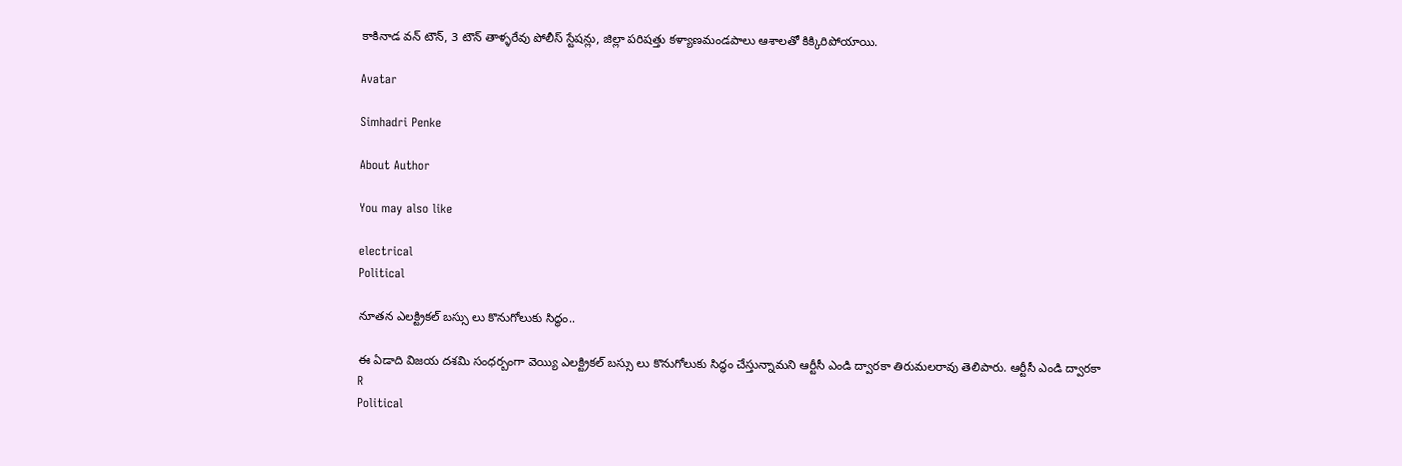కాకినాడ వన్ టౌన్, 3 టౌన్ తాళ్ళరేవు పోలీస్ స్టేషన్లు, జిల్లా పరిషత్తు కళ్యాణమండపాలు ఆశాలతో కిక్కిరిపోయాయి.

Avatar

Simhadri Penke

About Author

You may also like

electrical
Political

నూతన ఎలక్ట్రికల్ బస్సు లు కొనుగోలుకు సిద్ధం..

ఈ ఏడాది విజయ దశమి సంధర్బంగా వెయ్యి ఎలక్ట్రికల్ బస్సు లు కొనుగోలుకు సిద్ధం చేస్తున్నామని ఆర్టీసీ ఎండి ద్వారకా తిరుమలరావు తెలిపారు. ఆర్టీసీ ఎండి ద్వారకా
R
Political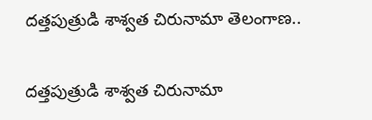దత్తపుత్రుడి శాశ్వత చిరునామా తెలంగాణ..

దత్తపుత్రుడి శాశ్వత చిరునామా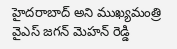హైదరాబాద్ అని ముఖ్యమంత్రి వైఎస్ జగన్ మెహన్ రెడ్డి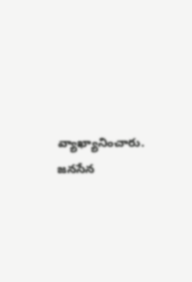వ్యాఖ్యానించారు. జనసేన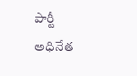పార్టీ అధినేత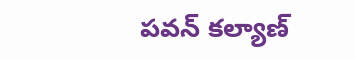పవన్ కల్యాణ్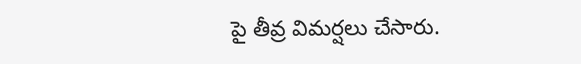పై తీవ్ర విమర్షలు చేసారు.